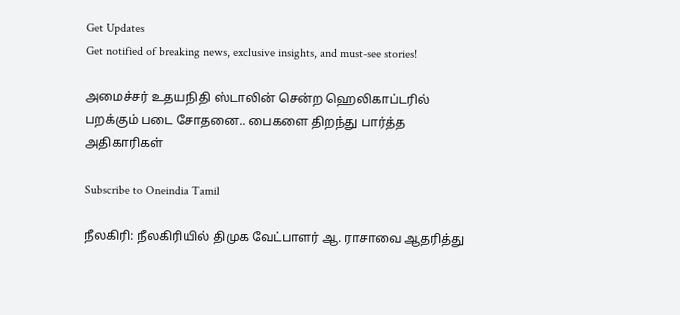Get Updates
Get notified of breaking news, exclusive insights, and must-see stories!

அமைச்சர் உதயநிதி ஸ்டாலின் சென்ற ஹெலிகாப்டரில் பறக்கும் படை சோதனை.. பைகளை திறந்து பார்த்த அதிகாரிகள்

Subscribe to Oneindia Tamil

நீலகிரி: நீலகிரியில் திமுக வேட்பாளர் ஆ. ராசாவை ஆதரித்து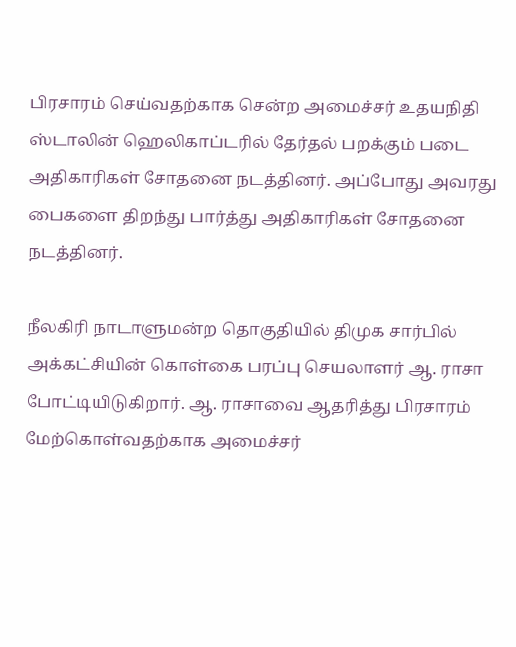பிரசாரம் செய்வதற்காக சென்ற அமைச்சர் உதயநிதி ஸ்டாலின் ஹெலிகாப்டரில் தேர்தல் பறக்கும் படை அதிகாரிகள் சோதனை நடத்தினர். அப்போது அவரது பைகளை திறந்து பார்த்து அதிகாரிகள் சோதனை நடத்தினர்.

நீலகிரி நாடாளுமன்ற தொகுதியில் திமுக சார்பில் அக்கட்சியின் கொள்கை பரப்பு செயலாளர் ஆ. ராசா போட்டியிடுகிறார். ஆ. ராசாவை ஆதரித்து பிரசாரம் மேற்கொள்வதற்காக அமைச்சர்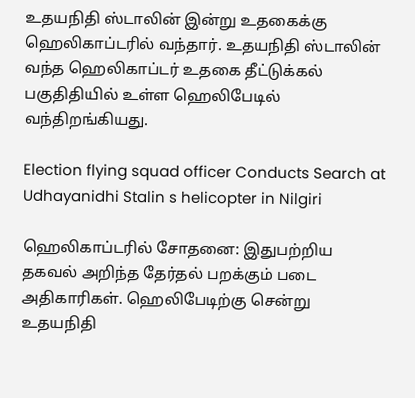உதயநிதி ஸ்டாலின் இன்று உதகைக்கு ஹெலிகாப்டரில் வந்தார். உதயநிதி ஸ்டாலின் வந்த ஹெலிகாப்டர் உதகை தீட்டுக்கல் பகுதிதியில் உள்ள ஹெலிபேடில் வந்திறங்கியது.

Election flying squad officer Conducts Search at Udhayanidhi Stalin s helicopter in Nilgiri

ஹெலிகாப்டரில் சோதனை: இதுபற்றிய தகவல் அறிந்த தேர்தல் பறக்கும் படை அதிகாரிகள். ஹெலிபேடிற்கு சென்று உதயநிதி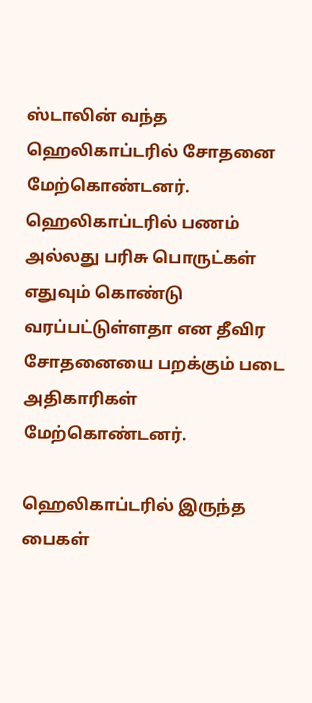ஸ்டாலின் வந்த ஹெலிகாப்டரில் சோதனை மேற்கொண்டனர். ஹெலிகாப்டரில் பணம் அல்லது பரிசு பொருட்கள் எதுவும் கொண்டு வரப்பட்டுள்ளதா என தீவிர சோதனையை பறக்கும் படை அதிகாரிகள் மேற்கொண்டனர்.

ஹெலிகாப்டரில் இருந்த பைகள்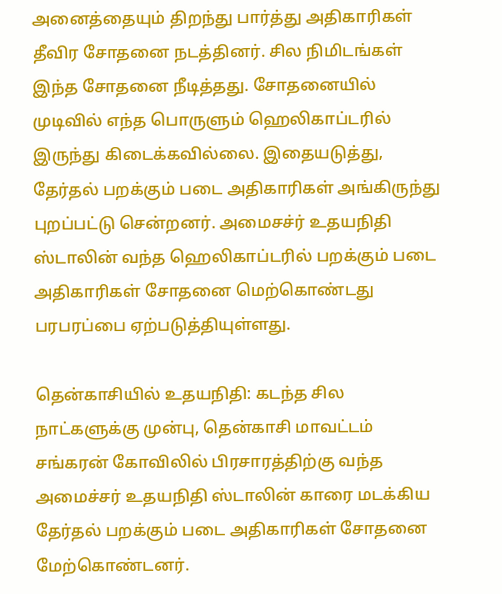அனைத்தையும் திறந்து பார்த்து அதிகாரிகள் தீவிர சோதனை நடத்தினர். சில நிமிடங்கள் இந்த சோதனை நீடித்தது. சோதனையில் முடிவில் எந்த பொருளும் ஹெலிகாப்டரில் இருந்து கிடைக்கவில்லை. இதையடுத்து, தேர்தல் பறக்கும் படை அதிகாரிகள் அங்கிருந்து புறப்பட்டு சென்றனர். அமைசச்ர் உதயநிதி ஸ்டாலின் வந்த ஹெலிகாப்டரில் பறக்கும் படை அதிகாரிகள் சோதனை மெற்கொண்டது பரபரப்பை ஏற்படுத்தியுள்ளது.

தென்காசியில் உதயநிதி: கடந்த சில நாட்களுக்கு முன்பு, தென்காசி மாவட்டம் சங்கரன் கோவிலில் பிரசாரத்திற்கு வந்த அமைச்சர் உதயநிதி ஸ்டாலின் காரை மடக்கிய தேர்தல் பறக்கும் படை அதிகாரிகள் சோதனை மேற்கொண்டனர்.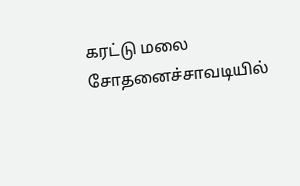கரட்டு மலை சோதனைச்சாவடியில்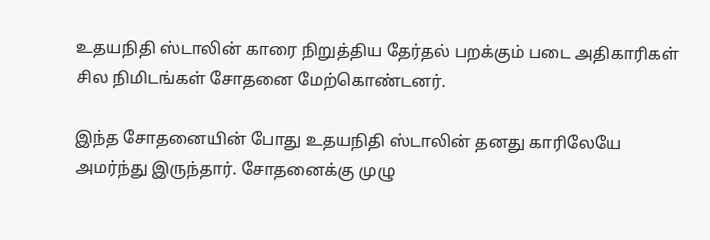உதயநிதி ஸ்டாலின் காரை நிறுத்திய தேர்தல் பறக்கும் படை அதிகாரிகள் சில நிமிடங்கள் சோதனை மேற்கொண்டனர்.

இந்த சோதனையின் போது உதயநிதி ஸ்டாலின் தனது காரிலேயே அமர்ந்து இருந்தார். சோதனைக்கு முழு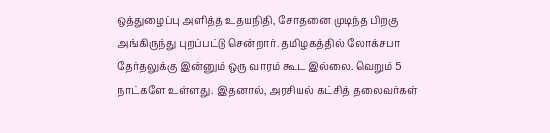ஒத்துழைப்பு அளித்த உதயநிதி, சோதனை முடிந்த பிறகு அங்கிருந்து புறப்பட்டு சென்றார். தமிழகத்தில் லோக்சபா தேர்தலுக்கு இன்னும் ஒரு வாரம் கூட இல்லை. வெறும் 5 நாட்களே உள்ளது. இதனால், அரசியல் கட்சித் தலைவர்கள்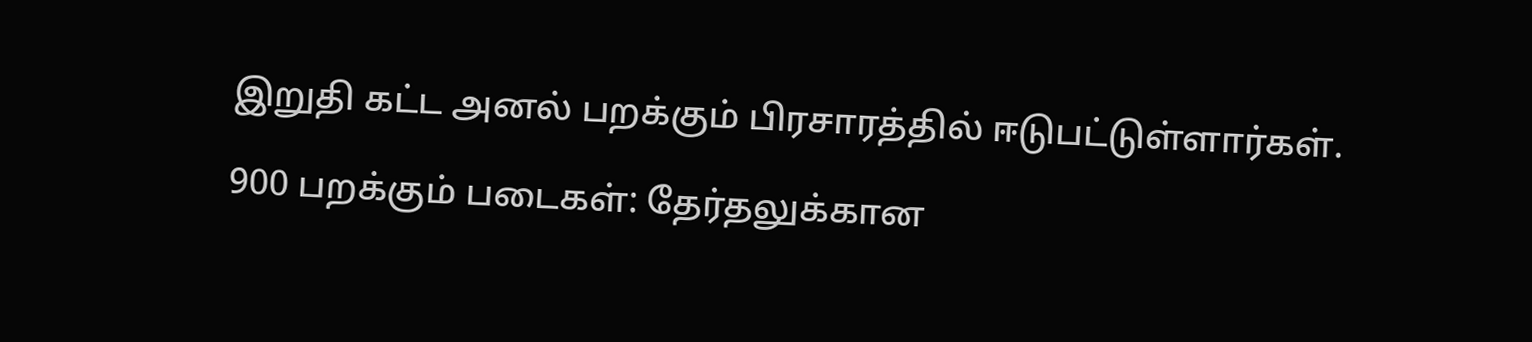இறுதி கட்ட அனல் பறக்கும் பிரசாரத்தில் ஈடுபட்டுள்ளார்கள்.

900 பறக்கும் படைகள்: தேர்தலுக்கான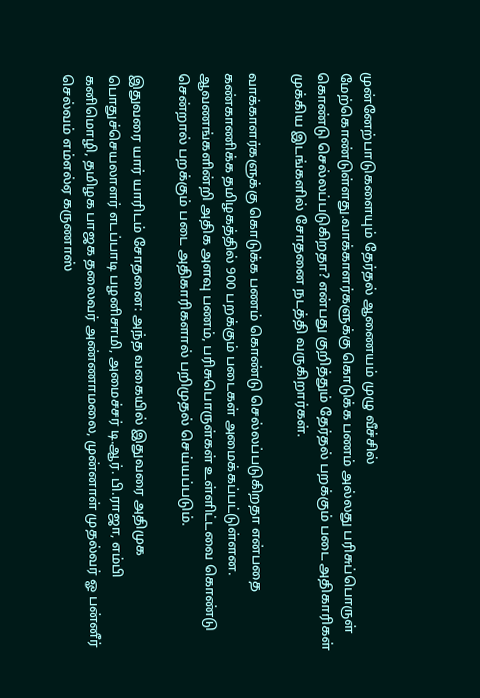முன்னேற்பாடுகளையும் தேர்தல் ஆணையம் முழு வீச்சில் மேற்கொண்டுள்ளது.வாக்காளர்களுக்கு கொடுக்க பணம் அல்லது பரிசுப்பொருள் கொண்டு செல்லப்படுகிறதா? என்பது குறித்தும் தேர்தல் பறக்கும் படை அதிகாரிகள் முக்கிய இடங்களில் சோதனை நடத்தி வருகிறார்கள்.

வாக்காளர்களுக்கு கொடுக்க பணம் கொண்டு செல்லப்படுகிறதா என்பதை கண்காணிக்க தமிழகத்தில் 900 பறக்கும் படைகள் அமைக்கப்பட்டுள்ளன. ஆவணங்களின்றி அதிக அளவு பணம், பரிசுபொருள்கள் உள்ளிட்டவை கொண்டு சென்றால் பறக்கும் படை அதிகாரிகளால் பறிமுதல் செய்யப்படும்.

இதுவரை யார் யாரிடம் சோதனை: அந்த வகையில் இதுவரை அதிமுக பொதுச்செயலாளர் எடப்பாடி பழனிசாமி, அமைச்சர் டி.ஆர். பி.ராஜா, எம்பி கனிமொழி, தமிழக பாஜக தலைவர் அண்ணாமலை, முன்னாள் முதல்வர் ஓ பன்னீர் செல்வம் எம்எல்ஏ கருணாஸ்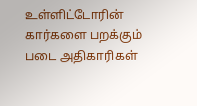உள்ளிட்டோரின் கார்களை பறக்கும் படை அதிகாரிகள்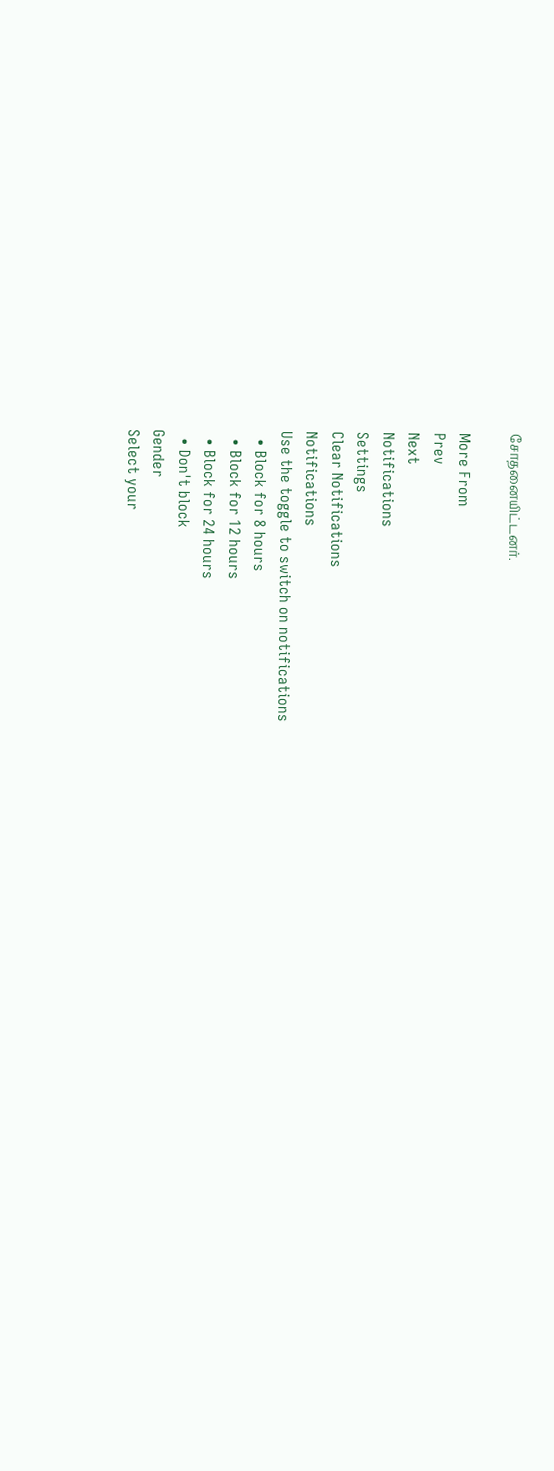சோதனையிட்டனர்.

More From
Prev
Next
Notifications
Settings
Clear Notifications
Notifications
Use the toggle to switch on notifications
  • Block for 8 hours
  • Block for 12 hours
  • Block for 24 hours
  • Don't block
Gender
Select your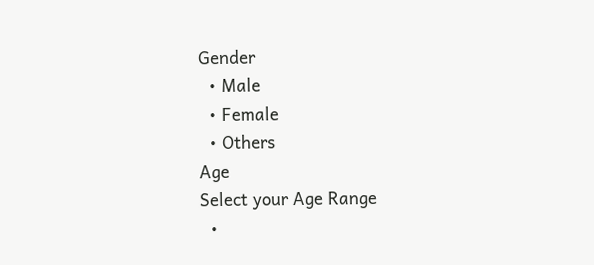Gender
  • Male
  • Female
  • Others
Age
Select your Age Range
  •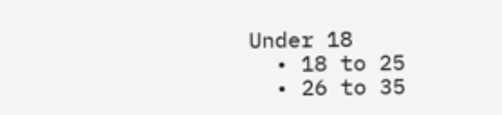Under 18
  • 18 to 25
  • 26 to 35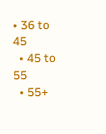• 36 to 45
  • 45 to 55
  • 55+